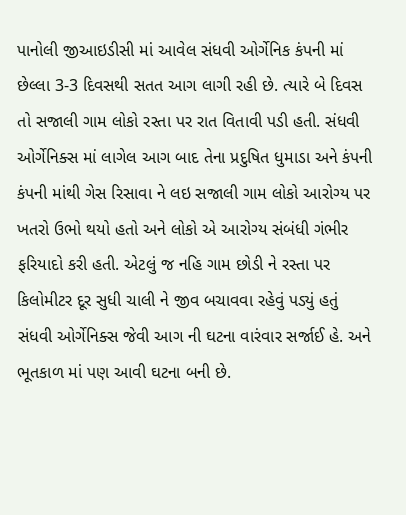પાનોલી જીઆઇડીસી માં આવેલ સંધવી ઓર્ગેનિક કંપની માં છેલ્લા 3-3 દિવસથી સતત આગ લાગી રહી છે. ત્યારે બે દિવસ તો સજાલી ગામ લોકો રસ્તા પર રાત વિતાવી પડી હતી. સંધવી ઓર્ગેનિક્સ માં લાગેલ આગ બાદ તેના પ્રદુષિત ધુમાડા અને કંપની કંપની માંથી ગેસ રિસાવા ને લઇ સજાલી ગામ લોકો આરોગ્ય પર ખતરો ઉભો થયો હતો અને લોકો એ આરોગ્ય સંબંધી ગંભીર ફરિયાદો કરી હતી. એટલું જ નહિ ગામ છોડી ને રસ્તા પર કિલોમીટર દૂર સુધી ચાલી ને જીવ બચાવવા રહેવું પડ્યું હતું સંધવી ઓર્ગેનિક્સ જેવી આગ ની ઘટના વારંવાર સર્જાઈ હે. અને ભૂતકાળ માં પણ આવી ઘટના બની છે.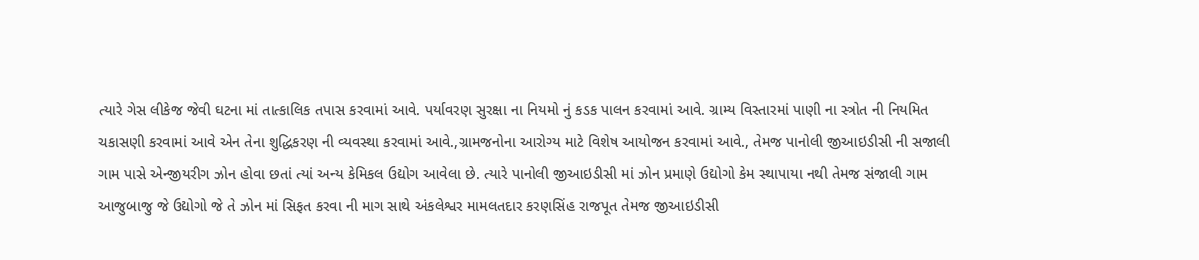ત્યારે ગેસ લીકેજ જેવી ઘટના માં તાત્કાલિક તપાસ કરવામાં આવે. પર્યાવરણ સુરક્ષા ના નિયમો નું કડક પાલન કરવામાં આવે. ગ્રામ્ય વિસ્તારમાં પાણી ના સ્ત્રોત ની નિયમિત ચકાસણી કરવામાં આવે એન તેના શુદ્ધિકરણ ની વ્યવસ્થા કરવામાં આવે.,ગ્રામજનોના આરોગ્ય માટે વિશેષ આયોજન કરવામાં આવે., તેમજ પાનોલી જીઆઇડીસી ની સજાલી ગામ પાસે એન્જીયરીગ ઝોન હોવા છતાં ત્યાં અન્ય કેમિકલ ઉદ્યોગ આવેલા છે. ત્યારે પાનોલી જીઆઇડીસી માં ઝોન પ્રમાણે ઉદ્યોગો કેમ સ્થાપાયા નથી તેમજ સંજાલી ગામ આજુબાજુ જે ઉદ્યોગો જે તે ઝોન માં સિફત કરવા ની માગ સાથે અંકલેશ્વર મામલતદાર કરણસિંહ રાજપૂત તેમજ જીઆઇડીસી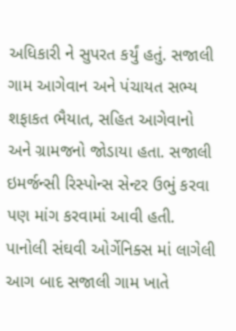અધિકારી ને સુપરત કર્યું હતું. સજાલી ગામ આગેવાન અને પંચાયત સભ્ય શફાકત ભૈયાત, સહિત આગેવાનો અને ગ્રામજનો જોડાયા હતા. સજાલી ઇમર્જન્સી રિસ્પોન્સ સેન્ટર ઉભું કરવા પણ માંગ કરવામાં આવી હતી.
પાનોલી સંઘવી ઓર્ગેનિક્સ માં લાગેલી આગ બાદ સજાલી ગામ ખાતે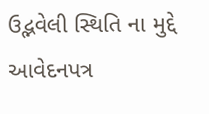ઉદ્ભવેલી સ્થિતિ ના મુદ્દે આવેદનપત્ર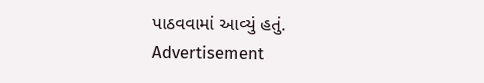પાઠવવામાં આવ્યું હતું.
Advertisement